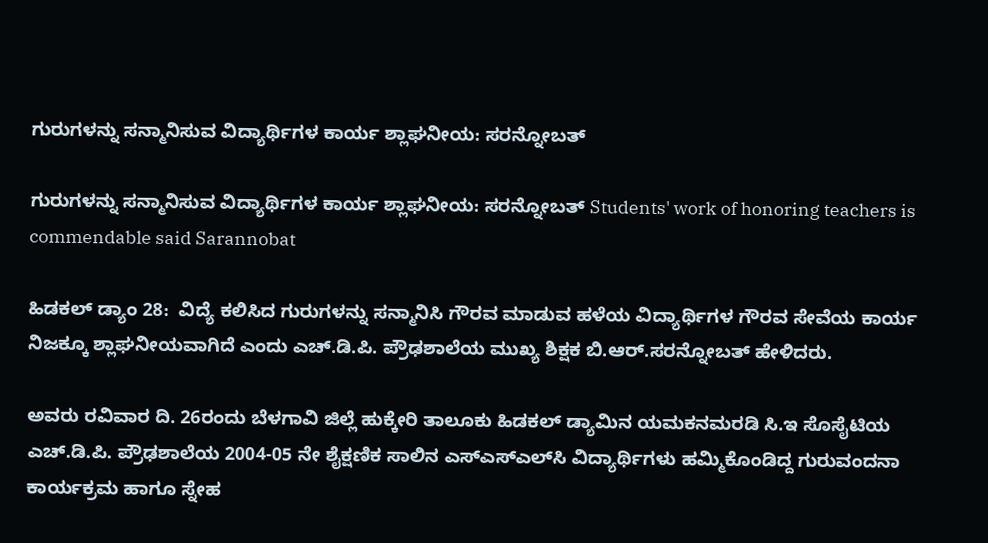ಗುರುಗಳನ್ನು ಸನ್ಮಾನಿಸುವ ವಿದ್ಯಾರ್ಥಿಗಳ ಕಾರ್ಯ ಶ್ಲಾಘನೀಯ: ಸರನ್ನೋಬತ್

ಗುರುಗಳನ್ನು ಸನ್ಮಾನಿಸುವ ವಿದ್ಯಾರ್ಥಿಗಳ ಕಾರ್ಯ ಶ್ಲಾಘನೀಯ: ಸರನ್ನೋಬತ್ Students' work of honoring teachers is commendable said Sarannobat

ಹಿಡಕಲ್ ಡ್ಯಾಂ 28:  ವಿದ್ಯೆ ಕಲಿಸಿದ ಗುರುಗಳನ್ನು ಸನ್ಮಾನಿಸಿ ಗೌರವ ಮಾಡುವ ಹಳೆಯ ವಿದ್ಯಾರ್ಥಿಗಳ ಗೌರವ ಸೇವೆಯ ಕಾರ್ಯ ನಿಜಕ್ಕೂ ಶ್ಲಾಘನೀಯವಾಗಿದೆ ಎಂದು ಎಚ್‌.ಡಿ.ಪಿ. ಪ್ರೌಢಶಾಲೆಯ ಮುಖ್ಯ ಶಿಕ್ಷಕ ಬಿ.ಆರ್‌.ಸರನ್ನೋಬತ್ ಹೇಳಿದರು.

ಅವರು ರವಿವಾರ ದಿ. 26ರಂದು ಬೆಳಗಾವಿ ಜಿಲ್ಲೆ ಹುಕ್ಕೇರಿ ತಾಲೂಕು ಹಿಡಕಲ್ ಡ್ಯಾಮಿನ ಯಮಕನಮರಡಿ ಸಿ.ಇ ಸೊಸೈಟಿಯ ಎಚ್‌.ಡಿ.ಪಿ. ಪ್ರೌಢಶಾಲೆಯ 2004-05 ನೇ ಶೈಕ್ಷಣಿಕ ಸಾಲಿನ ಎಸ್‌ಎಸ್‌ಎಲ್‌ಸಿ ವಿದ್ಯಾರ್ಥಿಗಳು ಹಮ್ಮಿಕೊಂಡಿದ್ದ ಗುರುವಂದನಾ ಕಾರ್ಯಕ್ರಮ ಹಾಗೂ ಸ್ನೇಹ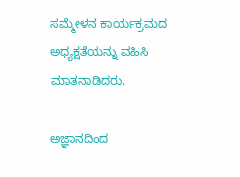ಸಮ್ಮೇಳನ ಕಾರ್ಯಕ್ರಮದ ಅಧ್ಯಕ್ಷತೆಯನ್ನು ವಹಿಸಿ ಮಾತನಾಡಿದರು.

ಅಜ್ಞಾನದಿಂದ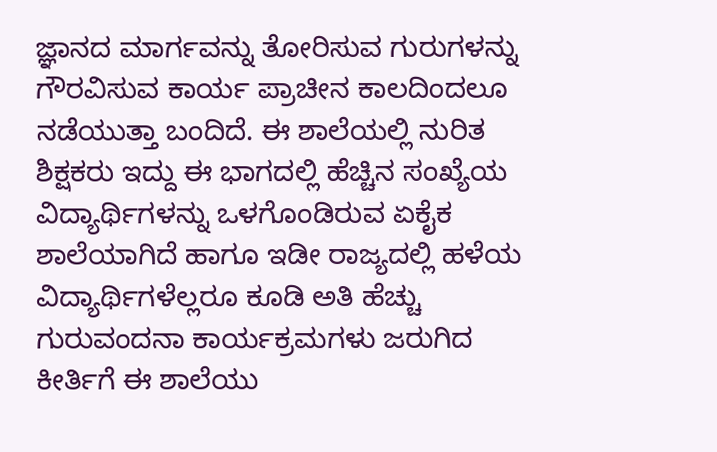ಜ್ಞಾನದ ಮಾರ್ಗವನ್ನು ತೋರಿಸುವ ಗುರುಗಳನ್ನು ಗೌರವಿಸುವ ಕಾರ್ಯ ಪ್ರಾಚೀನ ಕಾಲದಿಂದಲೂ ನಡೆಯುತ್ತಾ ಬಂದಿದೆ. ಈ ಶಾಲೆಯಲ್ಲಿ ನುರಿತ ಶಿಕ್ಷಕರು ಇದ್ದು ಈ ಭಾಗದಲ್ಲಿ ಹೆಚ್ಚಿನ ಸಂಖ್ಯೆಯ ವಿದ್ಯಾರ್ಥಿಗಳನ್ನು ಒಳಗೊಂಡಿರುವ ಏಕೈಕ ಶಾಲೆಯಾಗಿದೆ ಹಾಗೂ ಇಡೀ ರಾಜ್ಯದಲ್ಲಿ ಹಳೆಯ ವಿದ್ಯಾರ್ಥಿಗಳೆಲ್ಲರೂ ಕೂಡಿ ಅತಿ ಹೆಚ್ಚು ಗುರುವಂದನಾ ಕಾರ್ಯಕ್ರಮಗಳು ಜರುಗಿದ ಕೀರ್ತಿಗೆ ಈ ಶಾಲೆಯು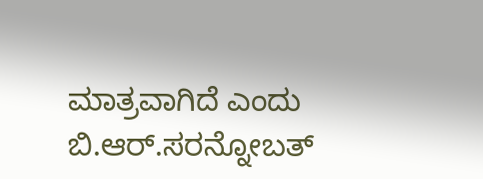ಮಾತ್ರವಾಗಿದೆ ಎಂದು ಬಿ.ಆರ್‌.ಸರನ್ನೋಬತ್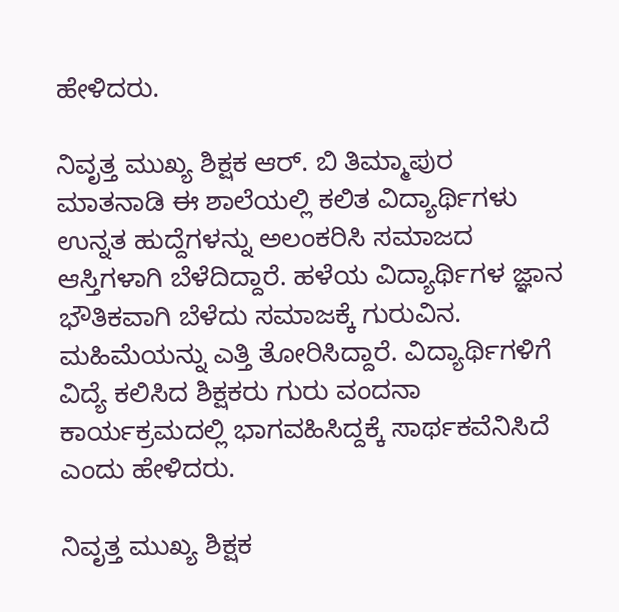ಹೇಳಿದರು.

ನಿವೃತ್ತ ಮುಖ್ಯ ಶಿಕ್ಷಕ ಆರ್‌. ಬಿ ತಿಮ್ಮಾಪುರ ಮಾತನಾಡಿ ಈ ಶಾಲೆಯಲ್ಲಿ ಕಲಿತ ವಿದ್ಯಾರ್ಥಿಗಳು ಉನ್ನತ ಹುದ್ದೆಗಳನ್ನು ಅಲಂಕರಿಸಿ ಸಮಾಜದ ಆಸ್ತಿಗಳಾಗಿ ಬೆಳೆದಿದ್ದಾರೆ. ಹಳೆಯ ವಿದ್ಯಾರ್ಥಿಗಳ ಜ್ಞಾನ ಭೌತಿಕವಾಗಿ ಬೆಳೆದು ಸಮಾಜಕ್ಕೆ ಗುರುವಿನ. ಮಹಿಮೆಯನ್ನು ಎತ್ತಿ ತೋರಿಸಿದ್ದಾರೆ. ವಿದ್ಯಾರ್ಥಿಗಳಿಗೆ ವಿದ್ಯೆ ಕಲಿಸಿದ ಶಿಕ್ಷಕರು ಗುರು ವಂದನಾ ಕಾರ್ಯಕ್ರಮದಲ್ಲಿ ಭಾಗವಹಿಸಿದ್ದಕ್ಕೆ ಸಾರ್ಥಕವೆನಿಸಿದೆ ಎಂದು ಹೇಳಿದರು.

ನಿವೃತ್ತ ಮುಖ್ಯ ಶಿಕ್ಷಕ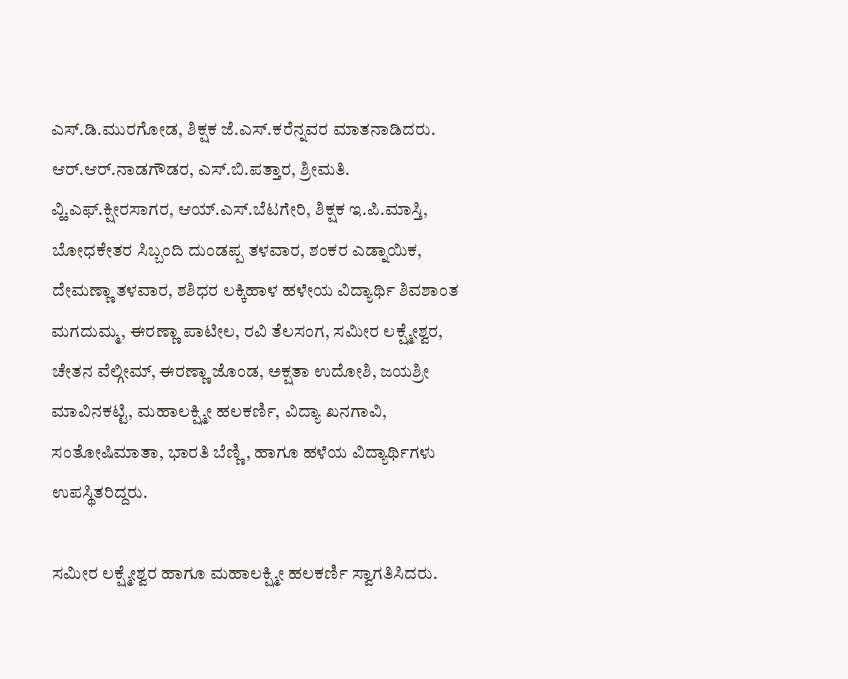ಎಸ್‌.ಡಿ.ಮುರಗೋಡ, ಶಿಕ್ಷಕ ಜೆ.ಎಸ್‌.ಕರೆನ್ನವರ ಮಾತನಾಡಿದರು. ಆರ್‌.ಆರ್‌.ನಾಡಗೌಡರ, ಎಸ್‌.ಬಿ.ಪತ್ತಾರ, ಶ್ರೀಮತಿ. ವ್ಹಿ.ಎಫ್‌.ಕ್ಷೀರಸಾಗರ, ಆಯ್‌.ಎಸ್‌.ಬೆಟಗೇರಿ, ಶಿಕ್ಷಕ ಇ.ಪಿ.ಮಾಸ್ತಿ, ಬೋಧಕೇತರ ಸಿಬ್ಬಂದಿ ದುಂಡಪ್ಪ ತಳವಾರ, ಶಂಕರ ಎಡ್ನಾಯಿಕ, ದೇಮಣ್ಣಾ ತಳವಾರ, ಶಶಿಧರ ಲಕ್ಕಿಹಾಳ ಹಳೇಯ ವಿದ್ಯಾರ್ಥಿ ಶಿವಶಾಂತ ಮಗದುಮ್ಮ, ಈರಣ್ಣಾ ಪಾಟೀಲ, ರವಿ ತೆಲಸಂಗ, ಸಮೀರ ಲಕ್ಷ್ಮೇಶ್ವರ, ಚೇತನ ವೆಲ್ಗೀಮ್, ಈರಣ್ಣಾ ಜೊಂಡ, ಅಕ್ಷತಾ ಉದೋಶಿ, ಜಯಶ್ರೀ ಮಾವಿನಕಟ್ಟಿ, ಮಹಾಲಕ್ಷ್ಮೀ ಹಲಕರ್ಣಿ, ವಿದ್ಯಾ ಖನಗಾವಿ, ಸಂತೋಷಿಮಾತಾ, ಭಾರತಿ ಬೆಣ್ಣಿ, ಹಾಗೂ ಹಳೆಯ ವಿದ್ಯಾರ್ಥಿಗಳು ಉಪಸ್ಥಿತರಿದ್ದರು.

ಸಮೀರ ಲಕ್ಷ್ಮೇಶ್ವರ ಹಾಗೂ ಮಹಾಲಕ್ಷ್ಮೀ ಹಲಕರ್ಣಿ ಸ್ವಾಗತಿಸಿದರು.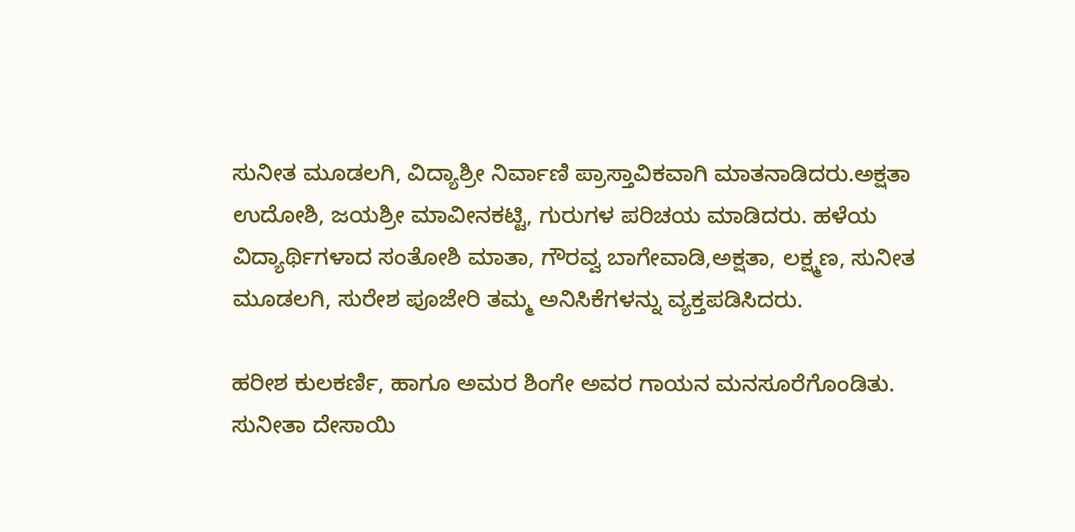ಸುನೀತ ಮೂಡಲಗಿ, ವಿದ್ಯಾಶ್ರೀ ನಿರ್ವಾಣಿ ಪ್ರಾಸ್ತಾವಿಕವಾಗಿ ಮಾತನಾಡಿದರು.ಅಕ್ಷತಾ ಉದೋಶಿ, ಜಯಶ್ರೀ ಮಾವೀನಕಟ್ಟಿ, ಗುರುಗಳ ಪರಿಚಯ ಮಾಡಿದರು. ಹಳೆಯ ವಿದ್ಯಾರ್ಥಿಗಳಾದ ಸಂತೋಶಿ ಮಾತಾ, ಗೌರವ್ವ ಬಾಗೇವಾಡಿ,ಅಕ್ಷತಾ, ಲಕ್ಷ್ಮಣ, ಸುನೀತ ಮೂಡಲಗಿ, ಸುರೇಶ ಪೂಜೇರಿ ತಮ್ಮ ಅನಿಸಿಕೆಗಳನ್ನು ವ್ಯಕ್ತಪಡಿಸಿದರು.

ಹರೀಶ ಕುಲಕರ್ಣಿ, ಹಾಗೂ ಅಮರ ಶಿಂಗೇ ಅವರ ಗಾಯನ ಮನಸೂರೆಗೊಂಡಿತು. ಸುನೀತಾ ದೇಸಾಯಿ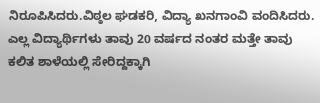ನಿರೂಪಿಸಿದರು.ವಿಠ್ಠಲ ಘಡಕರಿ, ವಿದ್ಯಾ ಖನಗಾಂವಿ ವಂದಿಸಿದರು. ಎಲ್ಲ ವಿದ್ಯಾರ್ಥಿಗಳು ತಾವು 20 ವರ್ಷದ ನಂತರ ಮತ್ತೇ ತಾವು ಕಲಿತ ಶಾಳೆಯಲ್ಲಿ ಸೇರಿದ್ದಕ್ಕಾಗಿ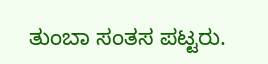ತುಂಬಾ ಸಂತಸ ಪಟ್ಟರು.